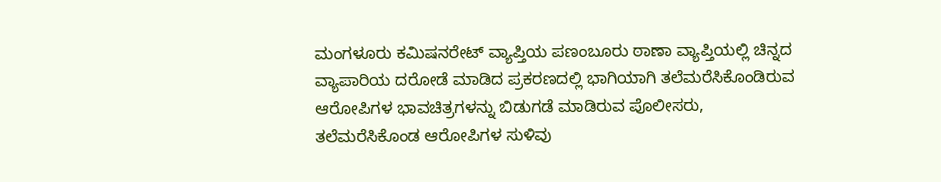ಮಂಗಳೂರು ಕಮಿಷನರೇಟ್ ವ್ಯಾಪ್ತಿಯ ಪಣಂಬೂರು ಠಾಣಾ ವ್ಯಾಪ್ತಿಯಲ್ಲಿ ಚಿನ್ನದ ವ್ಯಾಪಾರಿಯ ದರೋಡೆ ಮಾಡಿದ ಪ್ರಕರಣದಲ್ಲಿ ಭಾಗಿಯಾಗಿ ತಲೆಮರೆಸಿಕೊಂಡಿರುವ ಆರೋಪಿಗಳ ಭಾವಚಿತ್ರಗಳನ್ನು ಬಿಡುಗಡೆ ಮಾಡಿರುವ ಪೊಲೀಸರು, ತಲೆಮರೆಸಿಕೊಂಡ ಆರೋಪಿಗಳ ಸುಳಿವು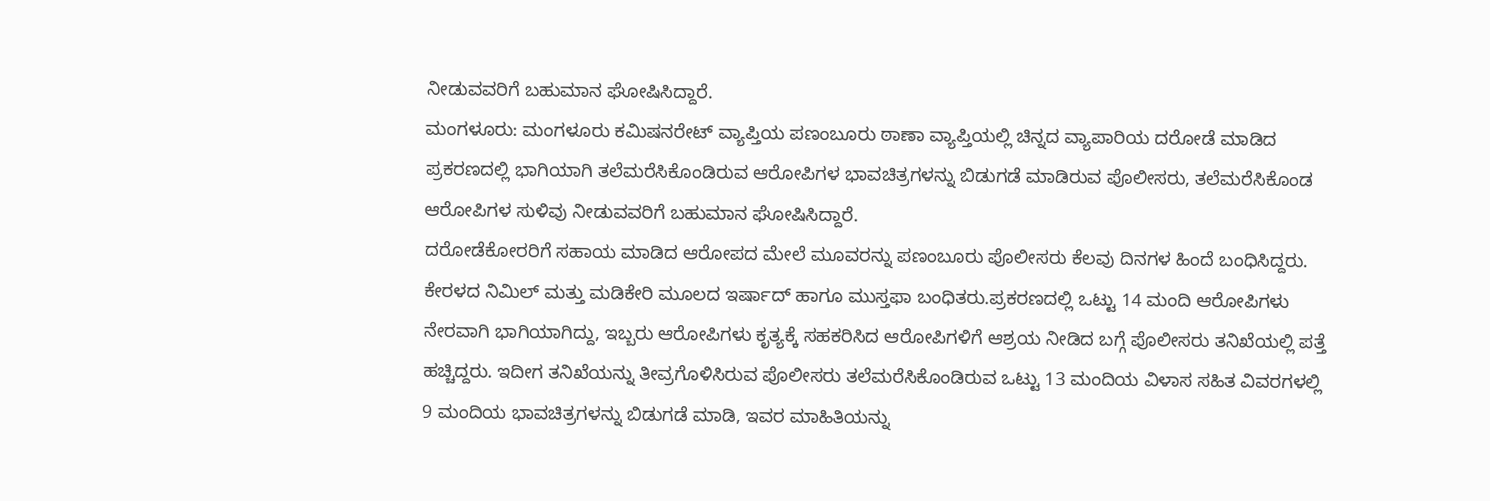ನೀಡುವವರಿಗೆ ಬಹುಮಾನ ಘೋಷಿಸಿದ್ದಾರೆ.
ಮಂಗಳೂರು: ಮಂಗಳೂರು ಕಮಿಷನರೇಟ್ ವ್ಯಾಪ್ತಿಯ ಪಣಂಬೂರು ಠಾಣಾ ವ್ಯಾಪ್ತಿಯಲ್ಲಿ ಚಿನ್ನದ ವ್ಯಾಪಾರಿಯ ದರೋಡೆ ಮಾಡಿದ ಪ್ರಕರಣದಲ್ಲಿ ಭಾಗಿಯಾಗಿ ತಲೆಮರೆಸಿಕೊಂಡಿರುವ ಆರೋಪಿಗಳ ಭಾವಚಿತ್ರಗಳನ್ನು ಬಿಡುಗಡೆ ಮಾಡಿರುವ ಪೊಲೀಸರು, ತಲೆಮರೆಸಿಕೊಂಡ ಆರೋಪಿಗಳ ಸುಳಿವು ನೀಡುವವರಿಗೆ ಬಹುಮಾನ ಘೋಷಿಸಿದ್ದಾರೆ.
ದರೋಡೆಕೋರರಿಗೆ ಸಹಾಯ ಮಾಡಿದ ಆರೋಪದ ಮೇಲೆ ಮೂವರನ್ನು ಪಣಂಬೂರು ಪೊಲೀಸರು ಕೆಲವು ದಿನಗಳ ಹಿಂದೆ ಬಂಧಿಸಿದ್ದರು. ಕೇರಳದ ನಿಮಿಲ್ ಮತ್ತು ಮಡಿಕೇರಿ ಮೂಲದ ಇರ್ಷಾದ್ ಹಾಗೂ ಮುಸ್ತಫಾ ಬಂಧಿತರು.ಪ್ರಕರಣದಲ್ಲಿ ಒಟ್ಟು 14 ಮಂದಿ ಆರೋಪಿಗಳು ನೇರವಾಗಿ ಭಾಗಿಯಾಗಿದ್ದು, ಇಬ್ಬರು ಆರೋಪಿಗಳು ಕೃತ್ಯಕ್ಕೆ ಸಹಕರಿಸಿದ ಆರೋಪಿಗಳಿಗೆ ಆಶ್ರಯ ನೀಡಿದ ಬಗ್ಗೆ ಪೊಲೀಸರು ತನಿಖೆಯಲ್ಲಿ ಪತ್ತೆ ಹಚ್ಚಿದ್ದರು. ಇದೀಗ ತನಿಖೆಯನ್ನು ತೀವ್ರಗೊಳಿಸಿರುವ ಪೊಲೀಸರು ತಲೆಮರೆಸಿಕೊಂಡಿರುವ ಒಟ್ಟು 13 ಮಂದಿಯ ವಿಳಾಸ ಸಹಿತ ವಿವರಗಳಲ್ಲಿ 9 ಮಂದಿಯ ಭಾವಚಿತ್ರಗಳನ್ನು ಬಿಡುಗಡೆ ಮಾಡಿ, ಇವರ ಮಾಹಿತಿಯನ್ನು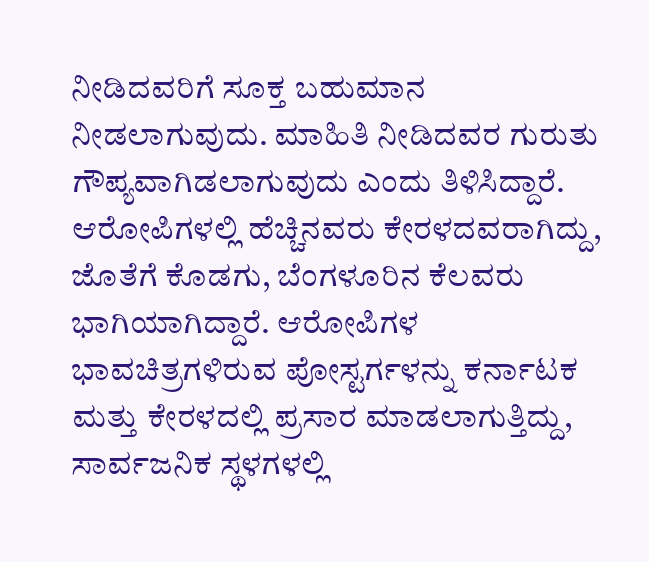ನೀಡಿದವರಿಗೆ ಸೂಕ್ತ ಬಹುಮಾನ ನೀಡಲಾಗುವುದು. ಮಾಹಿತಿ ನೀಡಿದವರ ಗುರುತು ಗೌಪ್ಯವಾಗಿಡಲಾಗುವುದು ಎಂದು ತಿಳಿಸಿದ್ದಾರೆ. ಆರೋಪಿಗಳಲ್ಲಿ ಹೆಚ್ಚಿನವರು ಕೇರಳದವರಾಗಿದ್ದು, ಜೊತೆಗೆ ಕೊಡಗು, ಬೆಂಗಳೂರಿನ ಕೆಲವರು ಭಾಗಿಯಾಗಿದ್ದಾರೆ. ಆರೋಪಿಗಳ ಭಾವಚಿತ್ರಗಳಿರುವ ಪೋಸ್ಟರ್ಗಳನ್ನು ಕರ್ನಾಟಕ ಮತ್ತು ಕೇರಳದಲ್ಲಿ ಪ್ರಸಾರ ಮಾಡಲಾಗುತ್ತಿದ್ದು, ಸಾರ್ವಜನಿಕ ಸ್ಥಳಗಳಲ್ಲಿ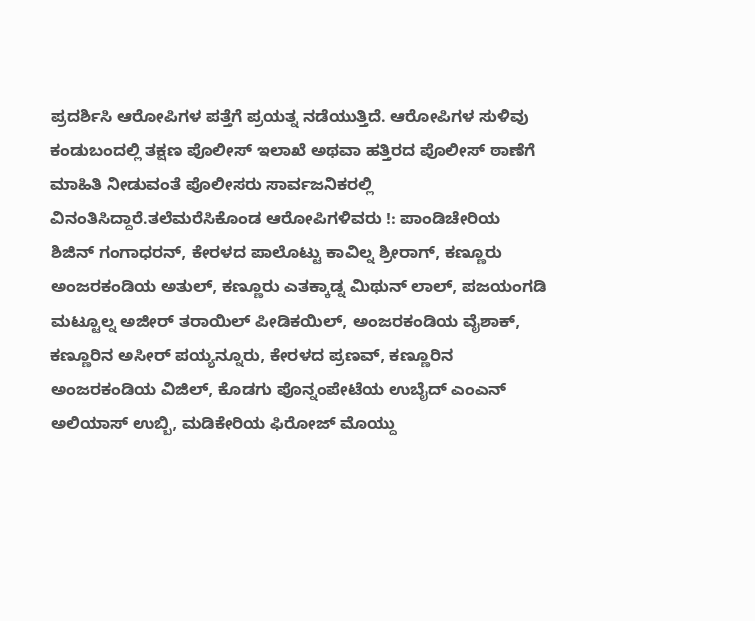ಪ್ರದರ್ಶಿಸಿ ಆರೋಪಿಗಳ ಪತ್ತೆಗೆ ಪ್ರಯತ್ನ ನಡೆಯುತ್ತಿದೆ. ಆರೋಪಿಗಳ ಸುಳಿವು ಕಂಡುಬಂದಲ್ಲಿ ತಕ್ಷಣ ಪೊಲೀಸ್ ಇಲಾಖೆ ಅಥವಾ ಹತ್ತಿರದ ಪೊಲೀಸ್ ಠಾಣೆಗೆ ಮಾಹಿತಿ ನೀಡುವಂತೆ ಪೊಲೀಸರು ಸಾರ್ವಜನಿಕರಲ್ಲಿ ವಿನಂತಿಸಿದ್ದಾರೆ.ತಲೆಮರೆಸಿಕೊಂಡ ಆರೋಪಿಗಳಿವರು !: ಪಾಂಡಿಚೇರಿಯ ಶಿಜಿನ್ ಗಂಗಾಧರನ್, ಕೇರಳದ ಪಾಲೊಟ್ಟು ಕಾವಿಲ್ನ ಶ್ರೀರಾಗ್, ಕಣ್ಣೂರು ಅಂಜರಕಂಡಿಯ ಅತುಲ್, ಕಣ್ಣೂರು ಎತಕ್ಕಾಡ್ನ ಮಿಥುನ್ ಲಾಲ್, ಪಜಯಂಗಡಿ ಮಟ್ಟೂಲ್ನ ಅಜೀರ್ ತರಾಯಿಲ್ ಪೀಡಿಕಯಿಲ್, ಅಂಜರಕಂಡಿಯ ವೈಶಾಕ್, ಕಣ್ಣೂರಿನ ಅಸೀರ್ ಪಯ್ಯನ್ನೂರು, ಕೇರಳದ ಪ್ರಣವ್, ಕಣ್ಣೂರಿನ ಅಂಜರಕಂಡಿಯ ವಿಜಿಲ್, ಕೊಡಗು ಪೊನ್ನಂಪೇಟೆಯ ಉಬೈದ್ ಎಂಎನ್ ಅಲಿಯಾಸ್ ಉಬ್ಬಿ, ಮಡಿಕೇರಿಯ ಫಿರೋಜ್ ಮೊಯ್ದು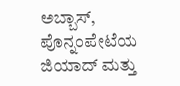ಅಬ್ಬಾಸ್, ಪೊನ್ನಂಪೇಟೆಯ ಜಿಯಾದ್ ಮತ್ತು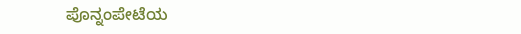ಪೊನ್ನಂಪೇಟೆಯ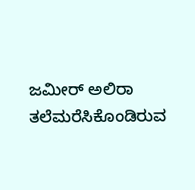ಜಮೀರ್ ಅಲಿರಾ ತಲೆಮರೆಸಿಕೊಂಡಿರುವ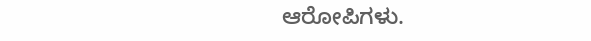ಆರೋಪಿಗಳು.